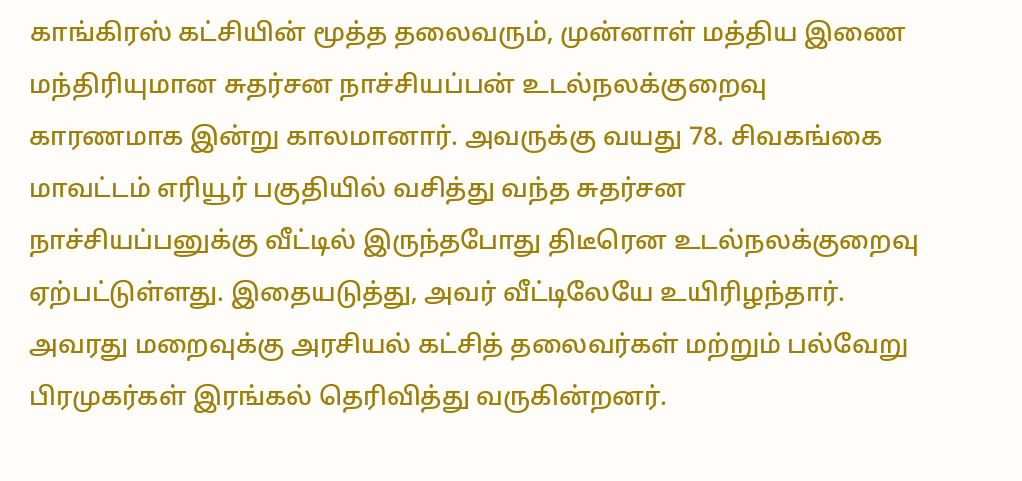காங்கிரஸ் கட்சியின் மூத்த தலைவரும், முன்னாள் மத்திய இணை மந்திரியுமான சுதர்சன நாச்சியப்பன் உடல்நலக்குறைவு காரணமாக இன்று காலமானார். அவருக்கு வயது 78. சிவகங்கை மாவட்டம் எரியூர் பகுதியில் வசித்து வந்த சுதர்சன நாச்சியப்பனுக்கு வீட்டில் இருந்தபோது திடீரென உடல்நலக்குறைவு ஏற்பட்டுள்ளது. இதையடுத்து, அவர் வீட்டிலேயே உயிரிழந்தார். அவரது மறைவுக்கு அரசியல் கட்சித் தலைவர்கள் மற்றும் பல்வேறு பிரமுகர்கள் இரங்கல் தெரிவித்து வருகின்றனர்.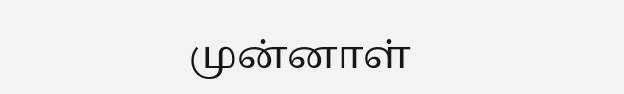முன்னாள்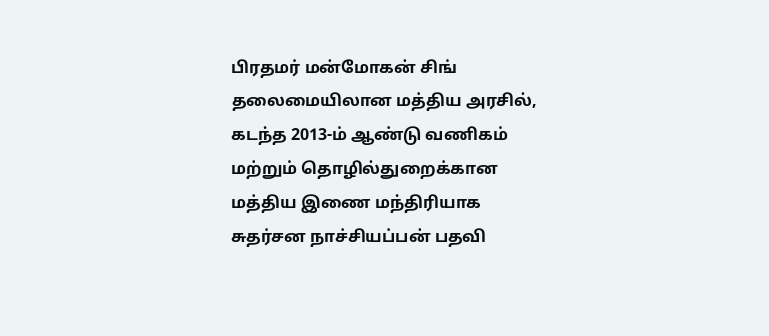பிரதமர் மன்மோகன் சிங் தலைமையிலான மத்திய அரசில், கடந்த 2013-ம் ஆண்டு வணிகம் மற்றும் தொழில்துறைக்கான மத்திய இணை மந்திரியாக சுதர்சன நாச்சியப்பன் பதவி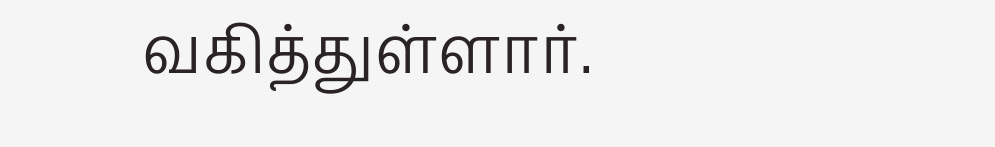வகித்துள்ளார்.